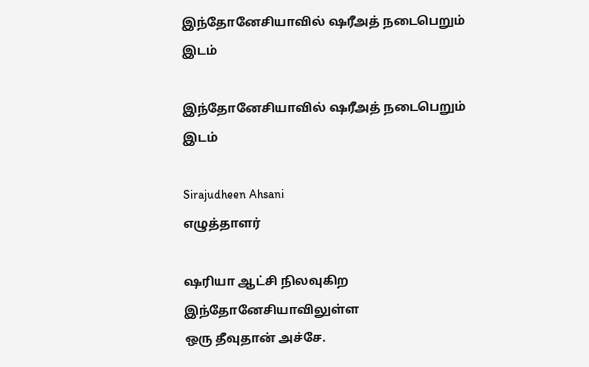இந்தோனேசியாவில் ஷரீஅத் நடைபெறும் இடம்

இந்தோனேசியாவில் ஷரீஅத் நடைபெறும் இடம்

Sirajudheen Ahsani
எழுத்தாளர்

ஷரியா ஆட்சி நிலவுகிற
இந்தோனேசியாவிலுள்ள
ஒரு தீவுதான் அச்சே.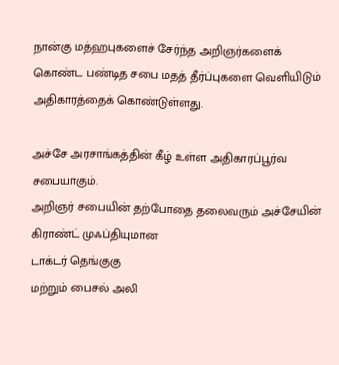நான்கு மத்ஹபுகளைச் சேர்ந்த அறிஞர்களைக் கொண்ட பண்டித சபை மதத் தீர்ப்புகளை வெளியிடும் அதிகாரத்தைக் கொண்டுள்ளது.

அச்சே அரசாங்கத்தின் கீழ் உள்ள அதிகாரப்பூர்வ சபையாகும்.
அறிஞர் சபையின் தற்போதை தலைவரும் அச்சேயின்
கிராண்ட் முஃப்தியுமான
டாக்டர் தெங்குகு
மற்றும் பைசல் அலி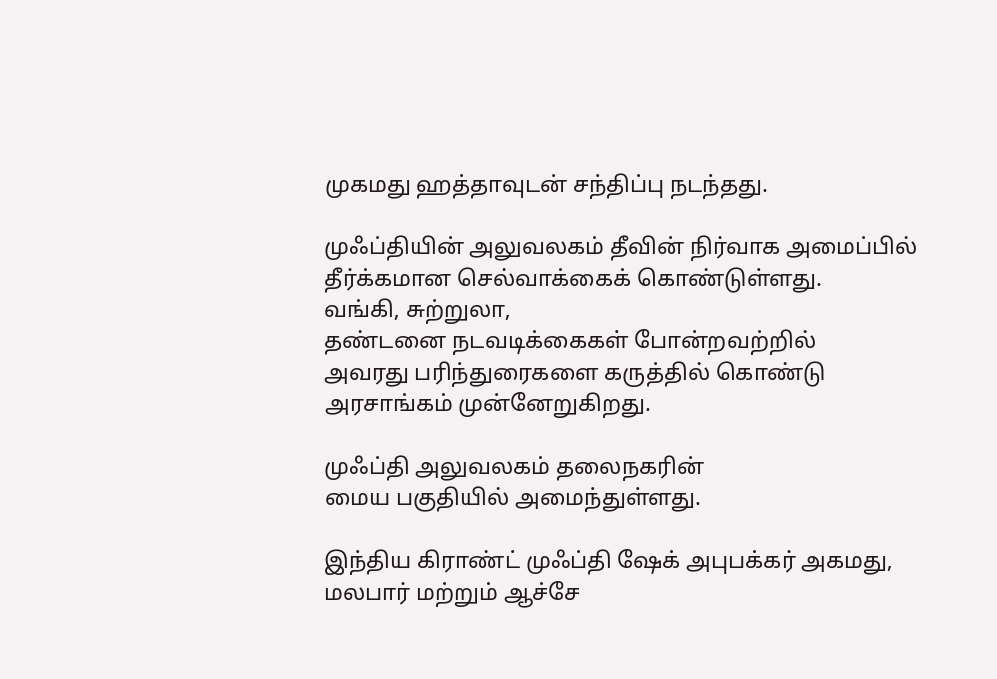முகமது ஹத்தாவுடன் சந்திப்பு நடந்தது.

முஃப்தியின் அலுவலகம் தீவின் நிர்வாக அமைப்பில் தீர்க்கமான செல்வாக்கைக் கொண்டுள்ளது.
வங்கி, சுற்றுலா,
தண்டனை நடவடிக்கைகள் போன்றவற்றில்
அவரது பரிந்துரைகளை கருத்தில் கொண்டு அரசாங்கம் முன்னேறுகிறது.

முஃப்தி அலுவலகம் தலைநகரின்
மைய பகுதியில் அமைந்துள்ளது.

இந்திய கிராண்ட் முஃப்தி ஷேக் அபுபக்கர் அகமது,
மலபார் மற்றும் ஆச்சே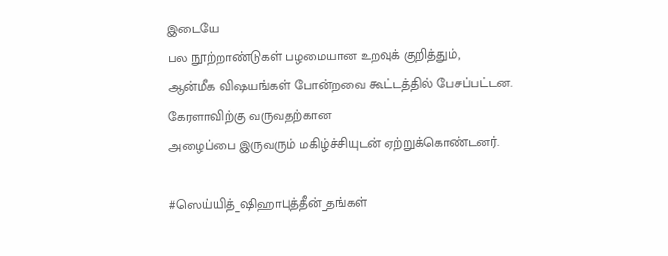இடையே
பல நூற்றாண்டுகள் பழமையான உறவுக் குறித்தும்,
ஆன்மீக விஷயங்கள் போன்றவை கூட்டத்தில் பேசப்பட்டன.
கேரளாவிற்கு வருவதற்கான
அழைப்பை இருவரும் மகிழ்ச்சியுடன் ஏற்றுக்கொண்டனர்.

#ஸெய்யித்_ஷிஹாபுத்தீன்_தங்கள்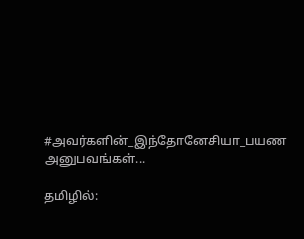#அவர்களின்_இந்தோனேசியா_பயண அனுபவங்கள்...

தமிழில்: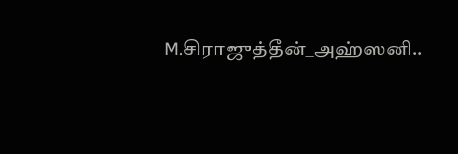M.சிராஜுத்தீன்_அஹ்ஸனி..